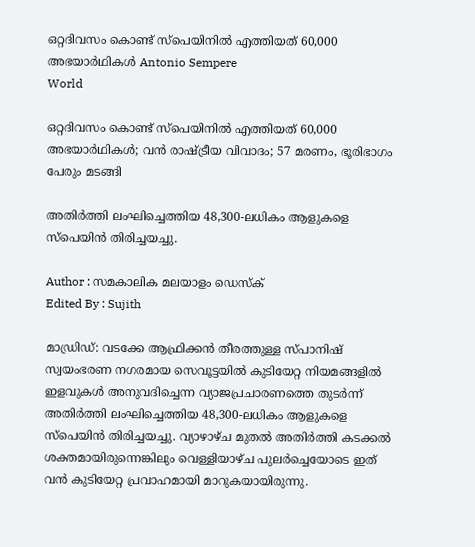ഒറ്റദിവസം കൊണ്ട് സ്‌പെയിനില്‍ എത്തിയത് 60,000 അഭയാര്‍ഥികള്‍ Antonio Sempere
World

ഒറ്റദിവസം കൊണ്ട് സ്‌പെയിനില്‍ എത്തിയത് 60,000 അഭയാര്‍ഥികള്‍; വന്‍ രാഷ്ട്രീയ വിവാദം; 57 മരണം, ഭൂരിഭാഗം പേരും മടങ്ങി

അതിര്‍ത്തി ലംഘിച്ചെത്തിയ 48,300-ലധികം ആളുകളെ സ്‌പെയിന്‍ തിരിച്ചയച്ചു.

Author : സമകാലിക മലയാളം ഡെസ്ക്
Edited By : Sujith

മാഡ്രിഡ്: വടക്കേ ആഫ്രിക്കന്‍ തീരത്തുള്ള സ്പാനിഷ് സ്വയംഭരണ നഗരമായ സെവൂട്ടയില്‍ കുടിയേറ്റ നിയമങ്ങളില്‍ ഇളവുകള്‍ അനുവദിച്ചെന്ന വ്യാജപ്രചാരണത്തെ തുടര്‍ന്ന് അതിര്‍ത്തി ലംഘിച്ചെത്തിയ 48,300-ലധികം ആളുകളെ സ്‌പെയിന്‍ തിരിച്ചയച്ചു. വ്യാഴാഴ്ച മുതല്‍ അതിര്‍ത്തി കടക്കല്‍ ശക്തമായിരുന്നെങ്കിലും വെള്ളിയാഴ്ച പുലര്‍ച്ചെയോടെ ഇത് വന്‍ കുടിയേറ്റ പ്രവാഹമായി മാറുകയായിരുന്നു.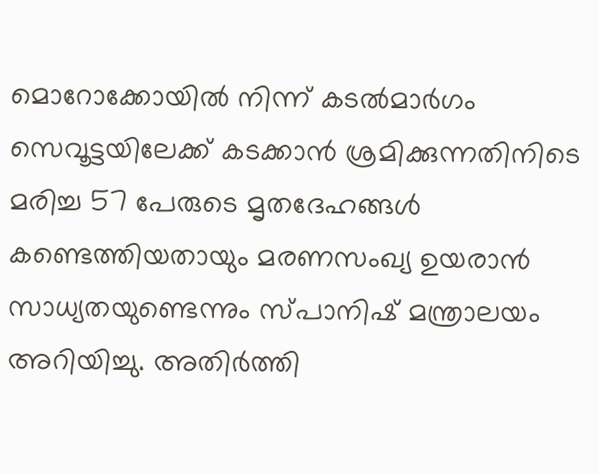മൊറോക്കോയില്‍ നിന്ന് കടല്‍മാര്‍ഗം സെവൂട്ടയിലേക്ക് കടക്കാന്‍ ശ്രമിക്കുന്നതിനിടെ മരിച്ച 57 പേരുടെ മൃതദേഹങ്ങള്‍ കണ്ടെത്തിയതായും മരണസംഖ്യ ഉയരാന്‍ സാധ്യതയുണ്ടെന്നും സ്പാനിഷ് മന്ത്രാലയം അറിയിച്ചു. അതിര്‍ത്തി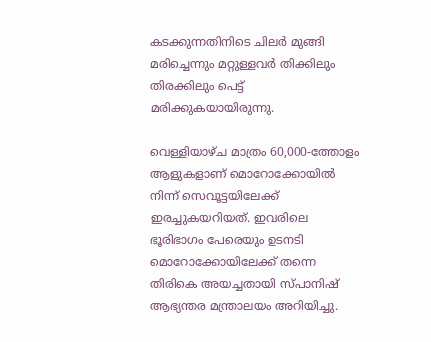കടക്കുന്നതിനിടെ ചിലര്‍ മുങ്ങി മരിച്ചെന്നും മറ്റുള്ളവര്‍ തിക്കിലും തിരക്കിലും പെട്ട് മരിക്കുകയായിരുന്നു.

വെള്ളിയാഴ്ച മാത്രം 60,000-ത്തോളം ആളുകളാണ് മൊറോക്കോയില്‍ നിന്ന് സെവൂട്ടയിലേക്ക് ഇരച്ചുകയറിയത്. ഇവരിലെ ഭൂരിഭാഗം പേരെയും ഉടനടി മൊറോക്കോയിലേക്ക് തന്നെ തിരികെ അയച്ചതായി സ്പാനിഷ് ആഭ്യന്തര മന്ത്രാലയം അറിയിച്ചു.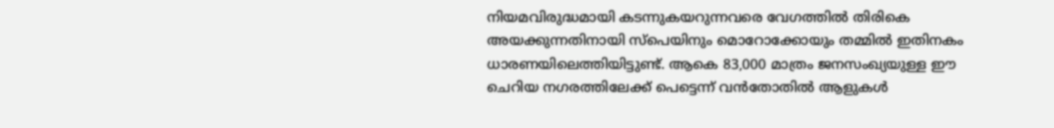നിയമവിരുദ്ധമായി കടന്നുകയറുന്നവരെ വേഗത്തില്‍ തിരികെ അയക്കുന്നതിനായി സ്‌പെയിനും മൊറോക്കോയും തമ്മില്‍ ഇതിനകം ധാരണയിലെത്തിയിട്ടുണ്ട്. ആകെ 83,000 മാത്രം ജനസംഖ്യയുള്ള ഈ ചെറിയ നഗരത്തിലേക്ക് പെട്ടെന്ന് വന്‍തോതില്‍ ആളുകള്‍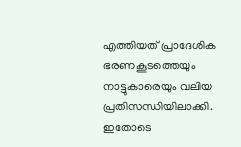എത്തിയത് പ്രാദേശിക ഭരണകൂടത്തെയും നാട്ടുകാരെയും വലിയ പ്രതിസന്ധിയിലാക്കി. ഇതോടെ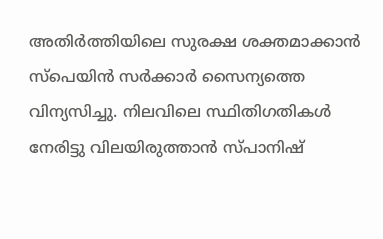അതിര്‍ത്തിയിലെ സുരക്ഷ ശക്തമാക്കാന്‍ സ്‌പെയിന്‍ സര്‍ക്കാര്‍ സൈന്യത്തെ വിന്യസിച്ചു. നിലവിലെ സ്ഥിതിഗതികള്‍ നേരിട്ടു വിലയിരുത്താന്‍ സ്പാനിഷ്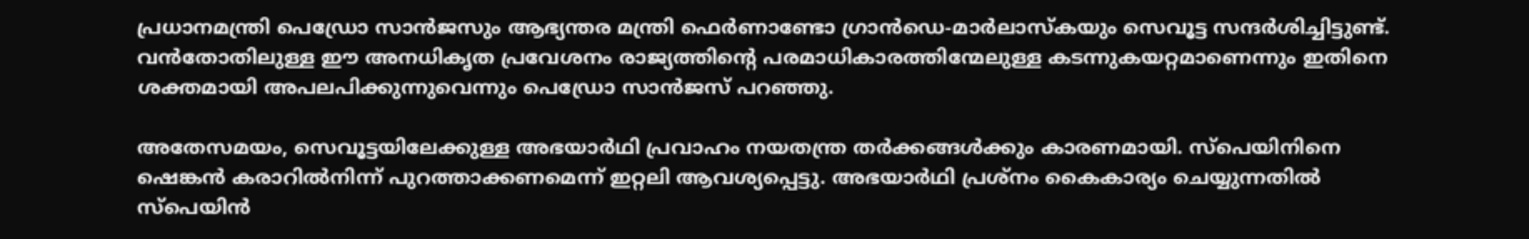പ്രധാനമന്ത്രി പെഡ്രോ സാന്‍ജസും ആഭ്യന്തര മന്ത്രി ഫെര്‍ണാണ്ടോ ഗ്രാന്‍ഡെ-മാര്‍ലാസ്‌കയും സെവൂട്ട സന്ദര്‍ശിച്ചിട്ടുണ്ട്. വന്‍തോതിലുള്ള ഈ അനധികൃത പ്രവേശനം രാജ്യത്തിന്റെ പരമാധികാരത്തിന്മേലുള്ള കടന്നുകയറ്റമാണെന്നും ഇതിനെ ശക്തമായി അപലപിക്കുന്നുവെന്നും പെഡ്രോ സാന്‍ജസ് പറഞ്ഞു.

അതേസമയം, സെവൂട്ടയിലേക്കുള്ള അഭയാര്‍ഥി പ്രവാഹം നയതന്ത്ര തര്‍ക്കങ്ങള്‍ക്കും കാരണമായി. സ്‌പെയിനിനെ ഷെങ്കന്‍ കരാറില്‍നിന്ന് പുറത്താക്കണമെന്ന് ഇറ്റലി ആവശ്യപ്പെട്ടു. അഭയാര്‍ഥി പ്രശ്‌നം കൈകാര്യം ചെയ്യുന്നതില്‍ സ്‌പെയിന്‍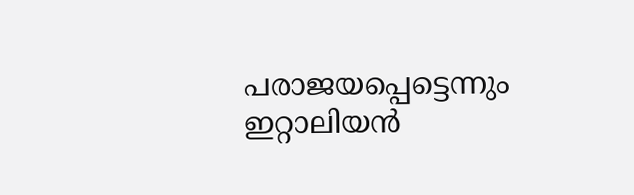പരാജയപ്പെട്ടെന്നും ഇറ്റാലിയന്‍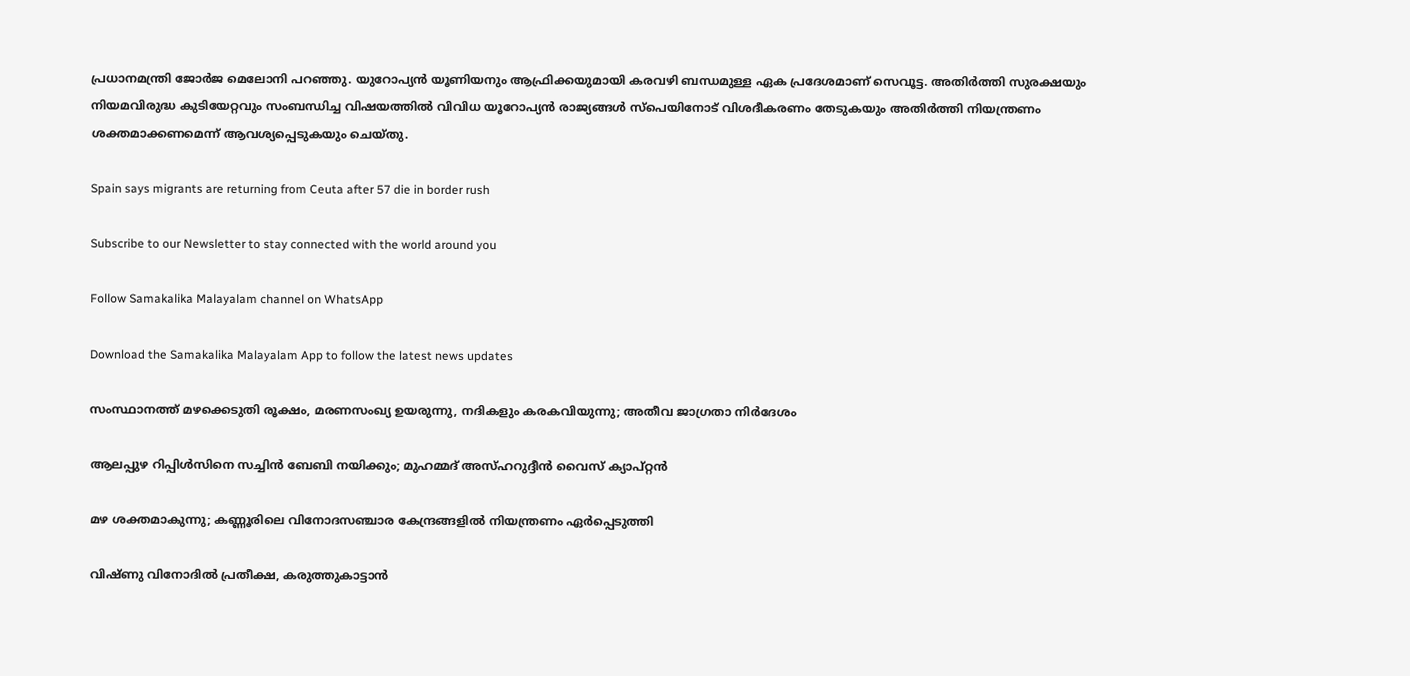പ്രധാനമന്ത്രി ജോര്‍ജ മെലോനി പറഞ്ഞു. യുറോപ്യന്‍ യൂണിയനും ആഫ്രിക്കയുമായി കരവഴി ബന്ധമുള്ള ഏക പ്രദേശമാണ് സെവൂട്ട. അതിര്‍ത്തി സുരക്ഷയും നിയമവിരുദ്ധ കുടിയേറ്റവും സംബന്ധിച്ച വിഷയത്തില്‍ വിവിധ യൂറോപ്യന്‍ രാജ്യങ്ങള്‍ സ്‌പെയിനോട് വിശദീകരണം തേടുകയും അതിര്‍ത്തി നിയന്ത്രണം ശക്തമാക്കണമെന്ന് ആവശ്യപ്പെടുകയും ചെയ്തു.

Spain says migrants are returning from Ceuta after 57 die in border rush

Subscribe to our Newsletter to stay connected with the world around you

Follow Samakalika Malayalam channel on WhatsApp

Download the Samakalika Malayalam App to follow the latest news updates

സംസ്ഥാനത്ത് മഴക്കെടുതി രൂക്ഷം, മരണസംഖ്യ ഉയരുന്നു, നദികളും കരകവിയുന്നു; അതീവ ജാഗ്രതാ നിര്‍ദേശം

ആലപ്പുഴ റിപ്പിൾസിനെ സച്ചിൻ ബേബി നയിക്കും; മുഹമ്മദ് അസ്ഹറുദ്ദീൻ വൈസ് ക്യാപ്റ്റൻ

മഴ ശക്തമാകുന്നു; കണ്ണൂരിലെ വിനോദസഞ്ചാര കേന്ദ്രങ്ങളില്‍ നിയന്ത്രണം ഏർപ്പെടുത്തി

വിഷ്ണു വിനോദിൽ പ്രതീക്ഷ, കരുത്തുകാട്ടാൻ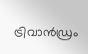ട്രിവാൻഡ്രം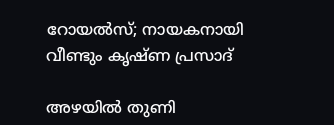റോയൽസ്; നായകനായി വീണ്ടും കൃഷ്ണ പ്രസാദ്

അഴയില്‍ തുണി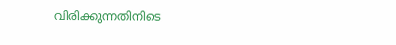വിരിക്കുന്നതിനിടെ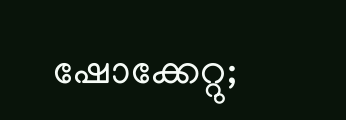ഷോക്കേറ്റു;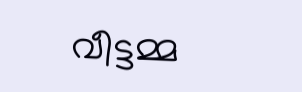വീട്ടമ്മ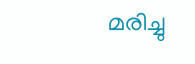മരിച്ചു